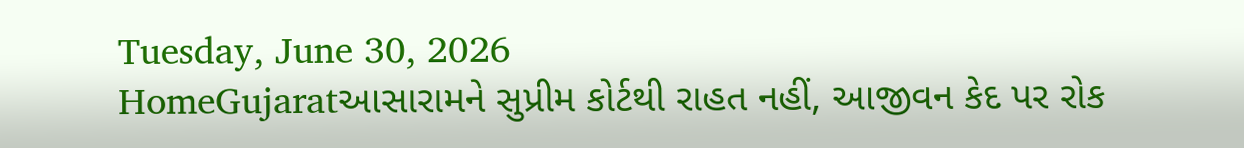Tuesday, June 30, 2026
HomeGujaratઆસારામને સુપ્રીમ કોર્ટથી રાહત નહીં, આજીવન કેદ પર રોક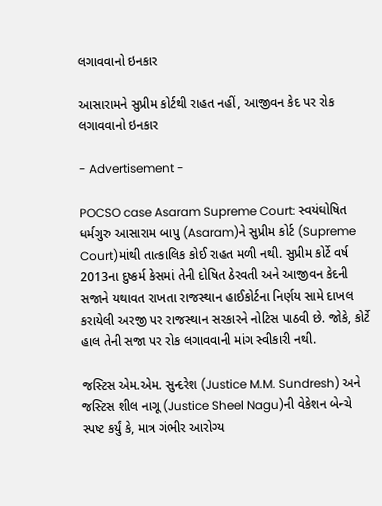લગાવવાનો ઇનકાર

આસારામને સુપ્રીમ કોર્ટથી રાહત નહીં, આજીવન કેદ પર રોક લગાવવાનો ઇનકાર

- Advertisement -

POCSO case Asaram Supreme Court: સ્વયંઘોષિત ધર્મગુરુ આસારામ બાપુ (Asaram)ને સુપ્રીમ કોર્ટ (Supreme Court)માંથી તાત્કાલિક કોઈ રાહત મળી નથી. સુપ્રીમ કોર્ટે વર્ષ 2013ના દુષ્કર્મ કેસમાં તેની દોષિત ઠેરવતી અને આજીવન કેદની સજાને યથાવત રાખતા રાજસ્થાન હાઈકોર્ટના નિર્ણય સામે દાખલ કરાયેલી અરજી પર રાજસ્થાન સરકારને નોટિસ પાઠવી છે. જોકે, કોર્ટે હાલ તેની સજા પર રોક લગાવવાની માંગ સ્વીકારી નથી.

જસ્ટિસ એમ.એમ. સુન્દરેશ (Justice M.M. Sundresh) અને જસ્ટિસ શીલ નાગૂ (Justice Sheel Nagu)ની વેકેશન બેન્ચે સ્પષ્ટ કર્યું કે, માત્ર ગંભીર આરોગ્ય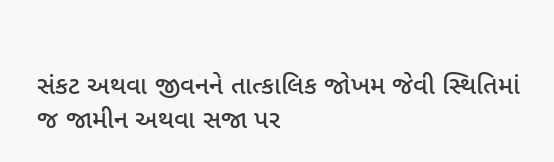સંકટ અથવા જીવનને તાત્કાલિક જોખમ જેવી સ્થિતિમાં જ જામીન અથવા સજા પર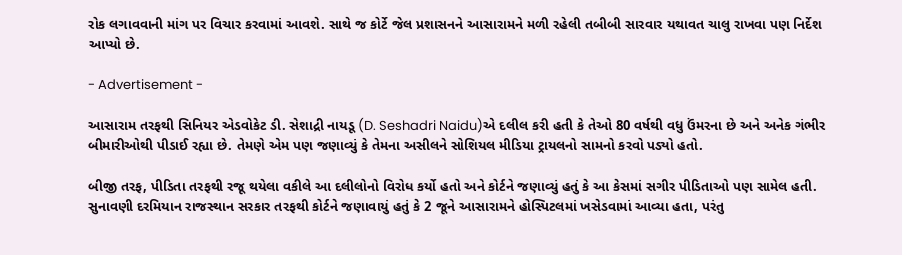રોક લગાવવાની માંગ પર વિચાર કરવામાં આવશે. સાથે જ કોર્ટે જેલ પ્રશાસનને આસારામને મળી રહેલી તબીબી સારવાર યથાવત ચાલુ રાખવા પણ નિર્દેશ આપ્યો છે.

- Advertisement -

આસારામ તરફથી સિનિયર એડવોકેટ ડી. સેશાદ્રી નાયડૂ (D. Seshadri Naidu)એ દલીલ કરી હતી કે તેઓ 80 વર્ષથી વધુ ઉંમરના છે અને અનેક ગંભીર બીમારીઓથી પીડાઈ રહ્યા છે. તેમણે એમ પણ જણાવ્યું કે તેમના અસીલને સોશિયલ મીડિયા ટ્રાયલનો સામનો કરવો પડ્યો હતો.

બીજી તરફ, પીડિતા તરફથી રજૂ થયેલા વકીલે આ દલીલોનો વિરોધ કર્યો હતો અને કોર્ટને જણાવ્યું હતું કે આ કેસમાં સગીર પીડિતાઓ પણ સામેલ હતી. સુનાવણી દરમિયાન રાજસ્થાન સરકાર તરફથી કોર્ટને જણાવાયું હતું કે 2 જૂને આસારામને હોસ્પિટલમાં ખસેડવામાં આવ્યા હતા, પરંતુ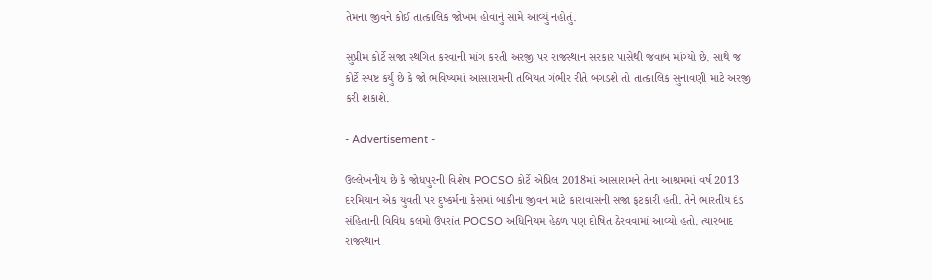તેમના જીવને કોઈ તાત્કાલિક જોખમ હોવાનું સામે આવ્યું નહોતું.

સુપ્રીમ કોર્ટે સજા સ્થગિત કરવાની માંગ કરતી અરજી પર રાજસ્થાન સરકાર પાસેથી જવાબ માંગ્યો છે. સાથે જ કોર્ટે સ્પષ્ટ કર્યું છે કે જો ભવિષ્યમાં આસારામની તબિયત ગંભીર રીતે બગડશે તો તાત્કાલિક સુનાવણી માટે અરજી કરી શકાશે.

- Advertisement -

ઉલ્લેખનીય છે કે જોધપુરની વિશેષ POCSO કોર્ટે એપ્રિલ 2018માં આસારામને તેના આશ્રમમાં વર્ષ 2013 દરમિયાન એક યુવતી પર દુષ્કર્મના કેસમાં બાકીના જીવન માટે કારાવાસની સજા ફટકારી હતી. તેને ભારતીય દંડ સંહિતાની વિવિધ કલમો ઉપરાંત POCSO અધિનિયમ હેઠળ પણ દોષિત ઠેરવવામાં આવ્યો હતો. ત્યારબાદ રાજસ્થાન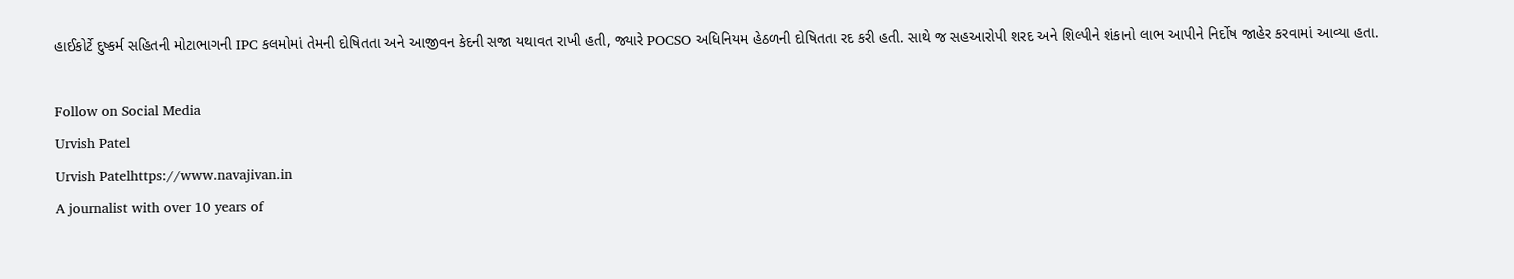હાઈકોર્ટે દુષ્કર્મ સહિતની મોટાભાગની IPC કલમોમાં તેમની દોષિતતા અને આજીવન કેદની સજા યથાવત રાખી હતી, જ્યારે POCSO અધિનિયમ હેઠળની દોષિતતા રદ કરી હતી. સાથે જ સહઆરોપી શરદ અને શિલ્પીને શંકાનો લાભ આપીને નિર્દોષ જાહેર કરવામાં આવ્યા હતા.

Follow on Social Media
Urvish Patel
Urvish Patelhttps://www.navajivan.in
A journalist with over 10 years of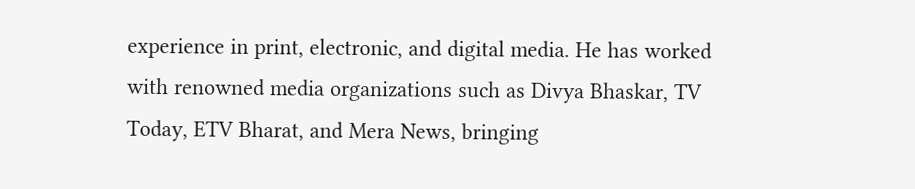experience in print, electronic, and digital media. He has worked with renowned media organizations such as Divya Bhaskar, TV Today, ETV Bharat, and Mera News, bringing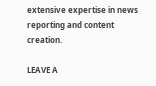extensive expertise in news reporting and content creation.

LEAVE A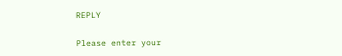REPLY

Please enter your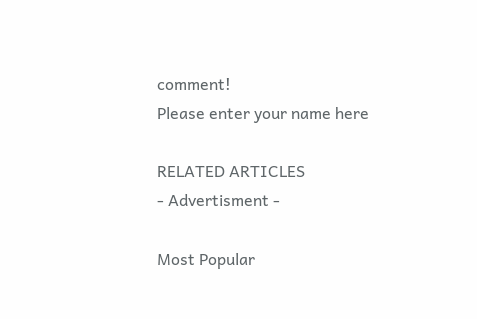comment!
Please enter your name here

RELATED ARTICLES
- Advertisment -

Most Popular